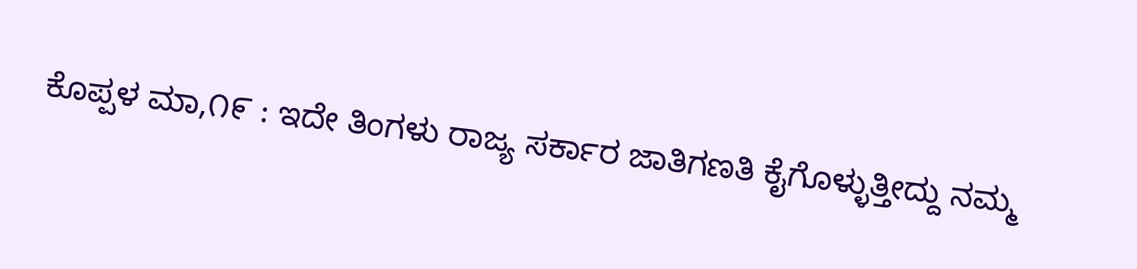ಕೊಪ್ಪಳ ಮಾ,೧೯ : ಇದೇ ತಿಂಗಳು ರಾಜ್ಯ ಸರ್ಕಾರ ಜಾತಿಗಣತಿ ಕೈಗೊಳ್ಳುತ್ತೀದ್ದು ನಮ್ಮ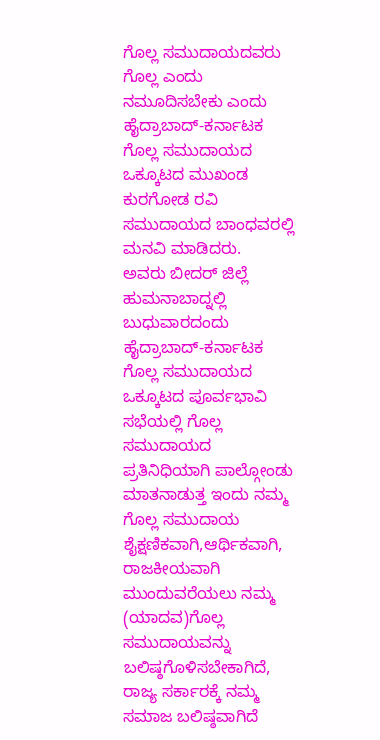ಗೊಲ್ಲ ಸಮುದಾಯದವರು ಗೊಲ್ಲ ಎಂದು ನಮೂದಿಸಬೇಕು ಎಂದು ಹೈದ್ರಾಬಾದ್-ಕರ್ನಾಟಕ ಗೊಲ್ಲ ಸಮುದಾಯದ ಒಕ್ಕೂಟದ ಮುಖಂಡ ಕುರಗೋಡ ರವಿ ಸಮುದಾಯದ ಬಾಂಧವರಲ್ಲಿ ಮನವಿ ಮಾಡಿದರು.
ಅವರು ಬೀದರ್ ಜಿಲ್ಲೆ ಹುಮನಾಬಾದ್ನಲ್ಲಿ ಬುಧುವಾರದಂದು ಹೈದ್ರಾಬಾದ್-ಕರ್ನಾಟಕ ಗೊಲ್ಲ ಸಮುದಾಯದ ಒಕ್ಕೂಟದ ಪೂರ್ವಭಾವಿ ಸಭೆಯಲ್ಲಿ ಗೊಲ್ಲ ಸಮುದಾಯದ ಪ್ರತಿನಿಧಿಯಾಗಿ ಪಾಲ್ಗೋಂಡು ಮಾತನಾಡುತ್ತ ಇಂದು ನಮ್ಮ ಗೊಲ್ಲ ಸಮುದಾಯ ಶೈಕ್ಷಣಿಕವಾಗಿ,ಆರ್ಥಿಕವಾಗಿ, ರಾಜಕೀಯವಾಗಿ ಮುಂದುವರೆಯಲು ನಮ್ಮ (ಯಾದವ)ಗೊಲ್ಲ ಸಮುದಾಯವನ್ನು ಬಲಿಷ್ಠಗೊಳಿಸಬೇಕಾಗಿದೆ, ರಾಜ್ಯ ಸರ್ಕಾರಕ್ಕೆ ನಮ್ಮ ಸಮಾಜ ಬಲಿಷ್ಠವಾಗಿದೆ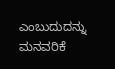ಎಂಬುದುದನ್ನು ಮನವರಿಕೆ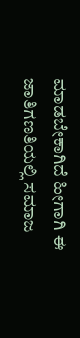ಮಾಡಬೇಕಾಗಿದೆ ಹೀಗಾಗಿ ಈ ಜಾತಿಗಣತಿಯಲ್ಲಿ ಸಮಾಜ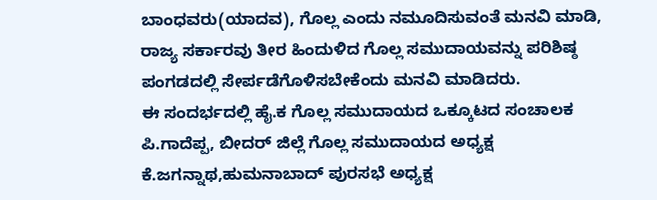ಬಾಂಧವರು(ಯಾದವ), ಗೊಲ್ಲ ಎಂದು ನಮೂದಿಸುವಂತೆ ಮನವಿ ಮಾಡಿ, ರಾಜ್ಯ ಸರ್ಕಾರವು ತೀರ ಹಿಂದುಳಿದ ಗೊಲ್ಲ ಸಮುದಾಯವನ್ನು ಪರಿಶಿಷ್ಠ ಪಂಗಡದಲ್ಲಿ ಸೇರ್ಪಡೆಗೊಳಿಸಬೇಕೆಂದು ಮನವಿ ಮಾಡಿದರು.
ಈ ಸಂದರ್ಭದಲ್ಲಿ ಹೈ.ಕ ಗೊಲ್ಲ ಸಮುದಾಯದ ಒಕ್ಕೂಟದ ಸಂಚಾಲಕ ಪಿ.ಗಾದೆಪ್ಪ, ಬೀದರ್ ಜಿಲ್ಲೆ ಗೊಲ್ಲ ಸಮುದಾಯದ ಅಧ್ಯಕ್ಷ ಕೆ.ಜಗನ್ನಾಥ,ಹುಮನಾಬಾದ್ ಪುರಸಭೆ ಅಧ್ಯಕ್ಷ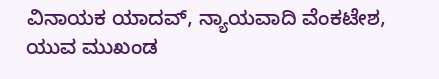ವಿನಾಯಕ ಯಾದವ್, ನ್ಯಾಯವಾದಿ ವೆಂಕಟೇಶ, ಯುವ ಮುಖಂಡ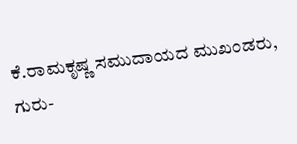ಕೆ.ರಾಮಕೃಷ್ಣ ಸಮುದಾಯದ ಮುಖಂಡರು, ಗುರು-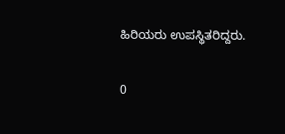ಹಿರಿಯರು ಉಪಸ್ಥಿತರಿದ್ದರು.

0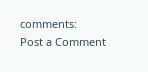comments:
Post a Comment